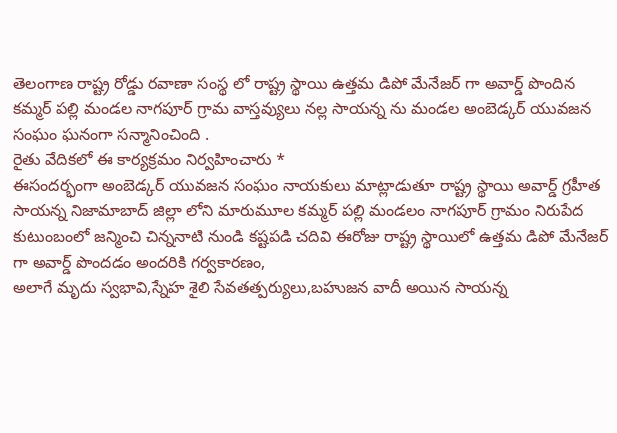తెలంగాణ రాష్ట్ర రోడ్డు రవాణా సంస్థ లో రాష్ట్ర స్థాయి ఉత్తమ డిపో మేనేజర్ గా అవార్డ్ పొందిన కమ్మర్ పల్లి మండల నాగపూర్ గ్రామ వాస్తవ్యులు నల్ల సాయన్న ను మండల అంబెడ్కర్ యువజన సంఘం ఘనంగా సన్మానించింది .
రైతు వేదికలో ఈ కార్యక్రమం నిర్వహించారు *
ఈసందర్భంగా అంబెడ్కర్ యువజన సంఘం నాయకులు మాట్లాడుతూ రాష్ట్ర స్థాయి అవార్డ్ గ్రహీత సాయన్న నిజామాబాద్ జిల్లా లోని మారుమూల కమ్మర్ పల్లి మండలం నాగపూర్ గ్రామం నిరుపేద కుటుంబంలో జన్మించి చిన్ననాటి నుండి కష్టపడి చదివి ఈరోజు రాష్ట్ర స్థాయిలో ఉత్తమ డిపో మేనేజర్ గా అవార్డ్ పొందడం అందరికి గర్వకారణం,
అలాగే మృదు స్వభావి,స్నేహ శైలి సేవతత్పర్యులు,బహుజన వాదీ అయిన సాయన్న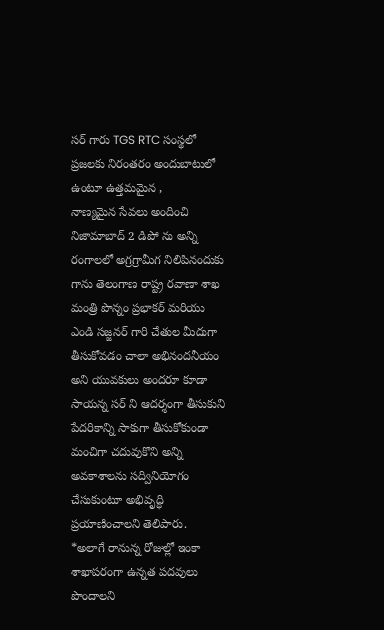సర్ గారు TGS RTC సంస్థలో ప్రజలకు నిరంతరం అందుబాటులో ఉంటూ ఉత్తమమైన ,
నాణ్యమైన సేవలు అందించి నిజామాబాద్ 2 డిపో ను అన్ని రంగాలలో అగ్రగ్రామీగ నిలిపినందుకు గాను తెలంగాణ రాష్ట్ర రవాణా శాఖ మంత్రి పొన్నం ప్రభాకర్ మరియు ఎండి సజ్జనర్ గారి చేతుల మీదుగా తీసుకోవడం చాలా అభినందనీయం
అని యువకులు అందరూ కూడా సాయన్న సర్ ని ఆదర్శంగా తీసుకుని పేదరికాన్ని సాకుగా తీసుకోకుండా మంచిగా చదువుకొని అన్ని అవకాశాలను సద్వినియోగం చేసుకుంటూ అభివృద్ధి ప్రయాణించాలని తెలిపారు.
*అలాగే రానున్న రోజుల్లో ఇంకా శాఖాపరంగా ఉన్నత పదవులు పొందాలని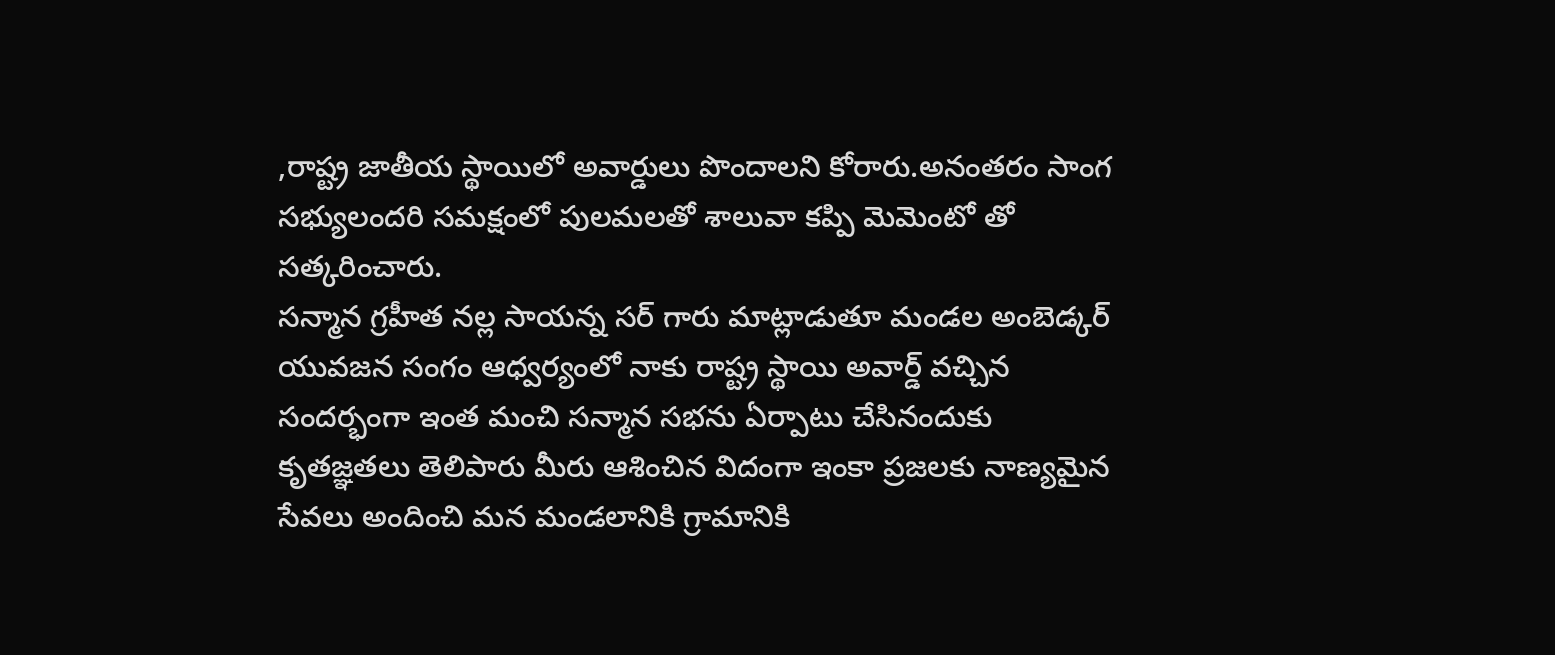,రాష్ట్ర జాతీయ స్థాయిలో అవార్డులు పొందాలని కోరారు.అనంతరం సాంగ సభ్యులందరి సమక్షంలో పులమలతో శాలువా కప్పి మెమెంటో తో సత్కరించారు.
సన్మాన గ్రహీత నల్ల సాయన్న సర్ గారు మాట్లాడుతూ మండల అంబెడ్కర్ యువజన సంగం ఆధ్వర్యంలో నాకు రాష్ట్ర స్థాయి అవార్డ్ వచ్చిన సందర్భంగా ఇంత మంచి సన్మాన సభను ఏర్పాటు చేసినందుకు కృతజ్ఞతలు తెలిపారు మీరు ఆశించిన విదంగా ఇంకా ప్రజలకు నాణ్యమైన సేవలు అందించి మన మండలానికి గ్రామానికి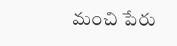మంచి పేరు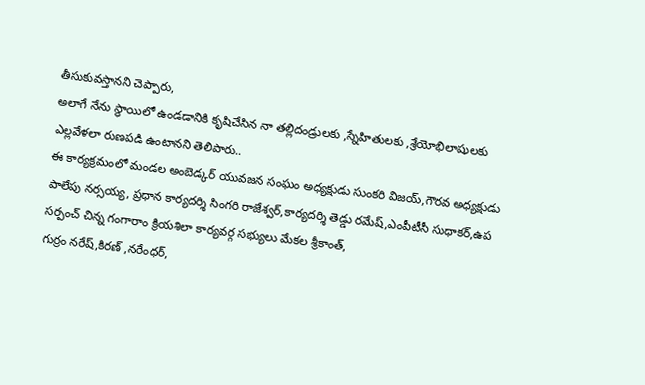తీసుకువస్తానని చెప్పారు,
అలాగే నేను స్థాయిలో ఉండడానికి కృషిచేసిన నా తల్లిదండ్రులకు ,స్నేహితులకు ,శ్రేయోభిలాషులకు ఎల్లవేళలా రుణపడి ఉంటానని తెలిపారు..
ఈ కార్యక్రమంలో మండల అంబెడ్కర్ యువజన సంఘం అధ్యక్షుడు సుంకరి విజయ్,గౌరవ అధ్యక్షుడు పాలేపు నర్సయ్య, ప్రధాన కార్యదర్శి సింగరి రాజేశ్వర్,కార్యదర్శి తెడ్డు రమేష్,ఎంపీటీసీ సుధాకర్,ఉప సర్పంచ్ చిన్న గంగారాం క్రియశిలా కార్యవర్గ సభ్యులు మేకల శ్రీకాంత్,
గుర్రం నరేష్,కిరణ్ ,నరేంధర్,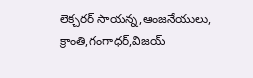లెక్చరర్ సాయన్న,ఆంజనేయులు, క్రాంతి,గంగాధర్,విజయ్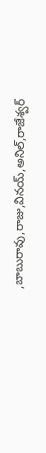,బాబురావు,రాజు,వినయ్,అనిల్,రాజేశ్వర్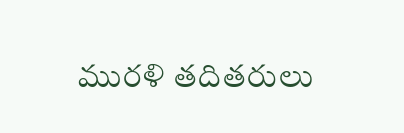మురళి తదితరులు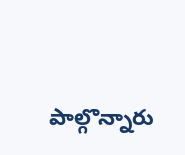పాల్గొన్నారు